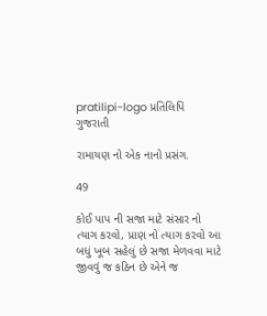pratilipi-logo પ્રતિલિપિ
ગુજરાતી

રામાયણ નો એક નાનો પ્રસંગ.

49

કોઈ પાપ ની સજા માટે સંસાર નો ત્યાગ કરવો, પ્રાણ નો ત્યાગ કરવો આ બધું ખૂબ સહેલું છે સજા મેળવવા માટે જીવવું જ કઠિન છે એને જ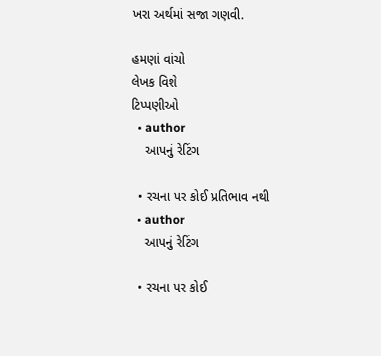ખરા અર્થમાં સજા ગણવી.

હમણાં વાંચો
લેખક વિશે
ટિપ્પણીઓ
  • author
    આપનું રેટિંગ

  • રચના પર કોઈ પ્રતિભાવ નથી
  • author
    આપનું રેટિંગ

  • રચના પર કોઈ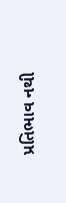પ્રતિભાવ નથી